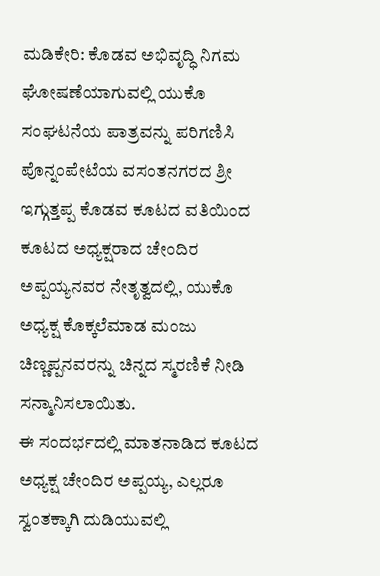ಮಡಿಕೇರಿ: ಕೊಡವ ಅಭಿವೃದ್ಧಿ ನಿಗಮ ಘೋಷಣೆಯಾಗುವಲ್ಲಿ ಯುಕೊ ಸಂಘಟನೆಯ ಪಾತ್ರವನ್ನು ಪರಿಗಣಿಸಿ ಪೊನ್ನಂಪೇಟೆಯ ವಸಂತನಗರದ ಶ್ರೀ ಇಗ್ಗುತ್ತಪ್ಪ ಕೊಡವ ಕೂಟದ ವತಿಯಿಂದ ಕೂಟದ ಅಧ್ಯಕ್ಷರಾದ ಚೇಂದಿರ ಅಪ್ಪಯ್ಯನವರ ನೇತೃತ್ವದಲ್ಲಿ, ಯುಕೊ ಅಧ್ಯಕ್ಷ ಕೊಕ್ಕಲೆಮಾಡ ಮಂಜು ಚಿಣ್ಣಪ್ಪನವರನ್ನು ಚಿನ್ನದ ಸ್ಮರಣಿಕೆ ನೀಡಿ ಸನ್ಮಾನಿಸಲಾಯಿತು.
ಈ ಸಂದರ್ಭದಲ್ಲಿ ಮಾತನಾಡಿದ ಕೂಟದ ಅಧ್ಯಕ್ಷ ಚೇಂದಿರ ಅಪ್ಪಯ್ಯ, ಎಲ್ಲರೂ ಸ್ವಂತಕ್ಕಾಗಿ ದುಡಿಯುವಲ್ಲಿ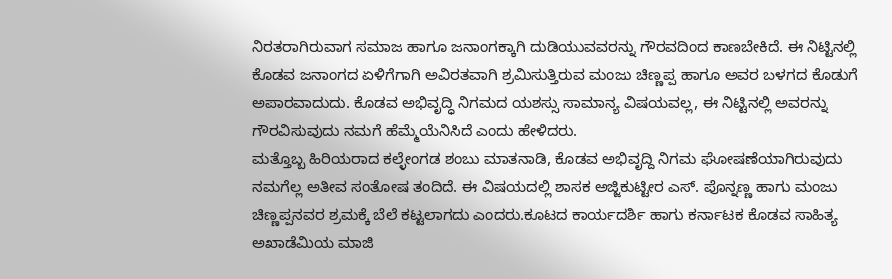ನಿರತರಾಗಿರುವಾಗ ಸಮಾಜ ಹಾಗೂ ಜನಾಂಗಕ್ಕಾಗಿ ದುಡಿಯುವವರನ್ನು ಗೌರವದಿಂದ ಕಾಣಬೇಕಿದೆ. ಈ ನಿಟ್ಟಿನಲ್ಲಿ ಕೊಡವ ಜನಾಂಗದ ಏಳಿಗೆಗಾಗಿ ಅವಿರತವಾಗಿ ಶ್ರಮಿಸುತ್ತಿರುವ ಮಂಜು ಚಿಣ್ಣಪ್ಪ ಹಾಗೂ ಅವರ ಬಳಗದ ಕೊಡುಗೆ ಅಪಾರವಾದುದು. ಕೊಡವ ಅಭಿವೃದ್ಧಿ ನಿಗಮದ ಯಶಸ್ಸು ಸಾಮಾನ್ಯ ವಿಷಯವಲ್ಲ, ಈ ನಿಟ್ಟಿನಲ್ಲಿ ಅವರನ್ನು ಗೌರವಿಸುವುದು ನಮಗೆ ಹೆಮ್ಮೆಯೆನಿಸಿದೆ ಎಂದು ಹೇಳಿದರು.
ಮತ್ತೊಬ್ಬ ಹಿರಿಯರಾದ ಕಲ್ಳೇಂಗಡ ಶಂಬು ಮಾತನಾಡಿ, ಕೊಡವ ಅಭಿವೃದ್ದಿ ನಿಗಮ ಘೋಷಣೆಯಾಗಿರುವುದು ನಮಗೆಲ್ಲ ಅತೀವ ಸಂತೋಷ ತಂದಿದೆ. ಈ ವಿಷಯದಲ್ಲಿ ಶಾಸಕ ಅಜ್ಜಿಕುಟ್ಟೀರ ಎಸ್. ಪೊನ್ನಣ್ಣ ಹಾಗು ಮಂಜು ಚಿಣ್ಣಪ್ಪನವರ ಶ್ರಮಕ್ಕೆ ಬೆಲೆ ಕಟ್ಟಲಾಗದು ಎಂದರು.ಕೂಟದ ಕಾರ್ಯದರ್ಶಿ ಹಾಗು ಕರ್ನಾಟಕ ಕೊಡವ ಸಾಹಿತ್ಯ ಅಖಾಡೆಮಿಯ ಮಾಜಿ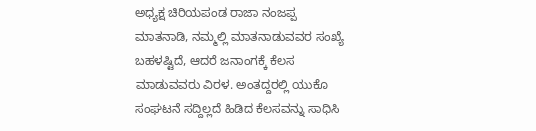ಅಧ್ಯಕ್ಷ ಚಿರಿಯಪಂಡ ರಾಜಾ ನಂಜಪ್ಪ ಮಾತನಾಡಿ, ನಮ್ಮಲ್ಲಿ ಮಾತನಾಡುವವರ ಸಂಖ್ಯೆ ಬಹಳಷ್ಟಿದೆ, ಆದರೆ ಜನಾಂಗಕ್ಕೆ ಕೆಲಸ ಮಾಡುವವರು ವಿರಳ. ಅಂತದ್ದರಲ್ಲಿ ಯುಕೊ ಸಂಘಟನೆ ಸದ್ದಿಲ್ಲದೆ ಹಿಡಿದ ಕೆಲಸವನ್ನು ಸಾಧಿಸಿ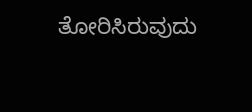ತೋರಿಸಿರುವುದು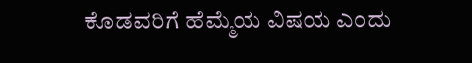ಕೊಡವರಿಗೆ ಹೆಮ್ಮೆಯ ವಿಷಯ ಎಂದು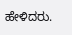ಹೇಳಿದರು.